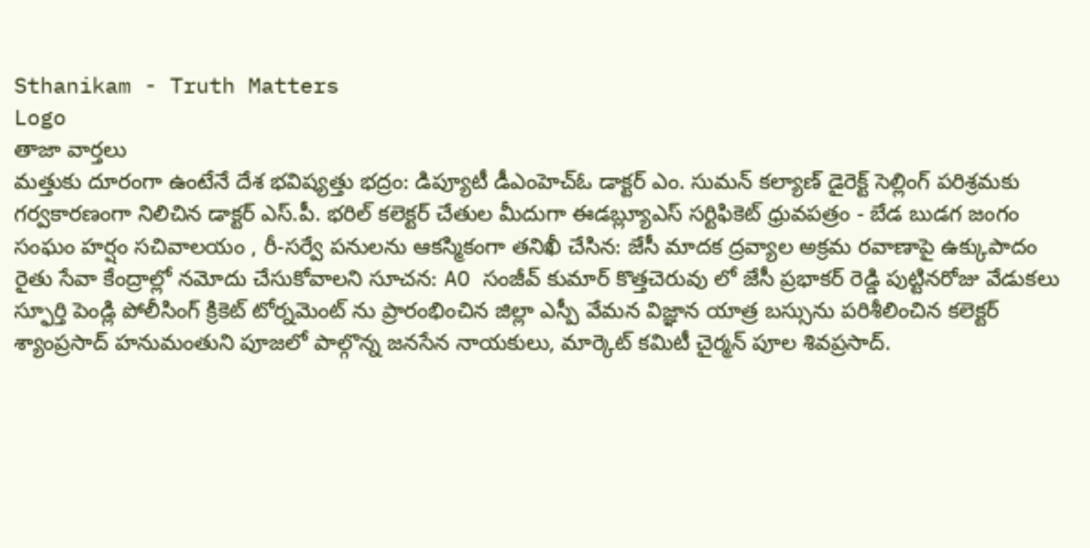Sthanikam - Truth Matters
Logo
తాజా వార్తలు
మత్తుకు దూరంగా ఉంటేనే దేశ భవిష్యత్తు భద్రం: డిప్యూటీ డీఎంహెచ్‌ఓ డాక్టర్‌ ఎం. సుమన్‌ కల్యాణ్‌ డైరెక్ట్ సెల్లింగ్ పరిశ్రమకు గర్వకారణంగా నిలిచిన డాక్టర్ ఎస్.పీ. భరిల్ కలెక్టర్ చేతుల మీదుగా ఈడబ్ల్యూఎస్ సర్టిఫికెట్ ధ్రువపత్రం - బేడ బుడగ జంగం సంఘం హర్షం సచివాలయం , రీ-సర్వే పనులను ఆకస్మికంగా తనిఖీ చేసిన: జేసీ మాదక ద్రవ్యాల అక్రమ రవాణాపై ఉక్కుపాదం రైతు సేవా కేంద్రాల్లో నమోదు చేసుకోవాలని సూచన: AO సంజీవ్ కుమార్ కొత్తచెరువు లో జేసీ ప్రభాకర్ రెడ్డి పుట్టినరోజు వేడుకలు స్ఫూర్తి పెండ్లి పోలీసింగ్ క్రికెట్ టోర్నమెంట్ ను ప్రారంభించిన జిల్లా ఎస్పీ వేమన విజ్ఞాన యాత్ర బస్సును పరిశీలించిన కలెక్టర్ శ్యాంప్రసాద్ హనుమంతుని పూజలో పాల్గొన్న జనసేన నాయకులు, మార్కెట్ కమిటీ చైర్మన్ పూల శివప్రసాద్.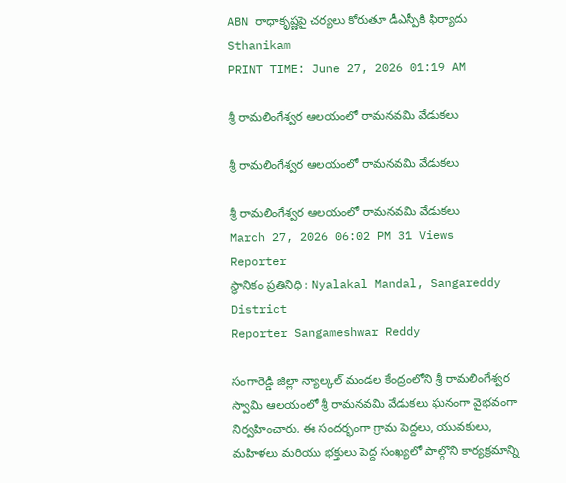ABN రాధాకృష్ణపై చర్యలు కోరుతూ డీఎస్పీకి ఫిర్యాదు
Sthanikam
PRINT TIME: June 27, 2026 01:19 AM

శ్రీ రామలింగేశ్వర ఆలయంలో రామనవమి వేడుకలు

శ్రీ రామలింగేశ్వర ఆలయంలో రామనవమి వేడుకలు

శ్రీ రామలింగేశ్వర ఆలయంలో రామనవమి వేడుకలు
March 27, 2026 06:02 PM 31 Views
Reporter
స్థానికం ప్రతినిధి : Nyalakal Mandal, Sangareddy District
Reporter Sangameshwar Reddy

సంగారెడ్డి జిల్లా న్యాల్కల్ మండల కేంద్రంలోని శ్రీ రామలింగేశ్వర స్వామి ఆలయంలో శ్రీ రామనవమి వేడుకలు ఘనంగా వైభవంగా నిర్వహించారు. ఈ సందర్భంగా గ్రామ పెద్దలు, యువకులు, మహిళలు మరియు భక్తులు పెద్ద సంఖ్యలో పాల్గొని కార్యక్రమాన్ని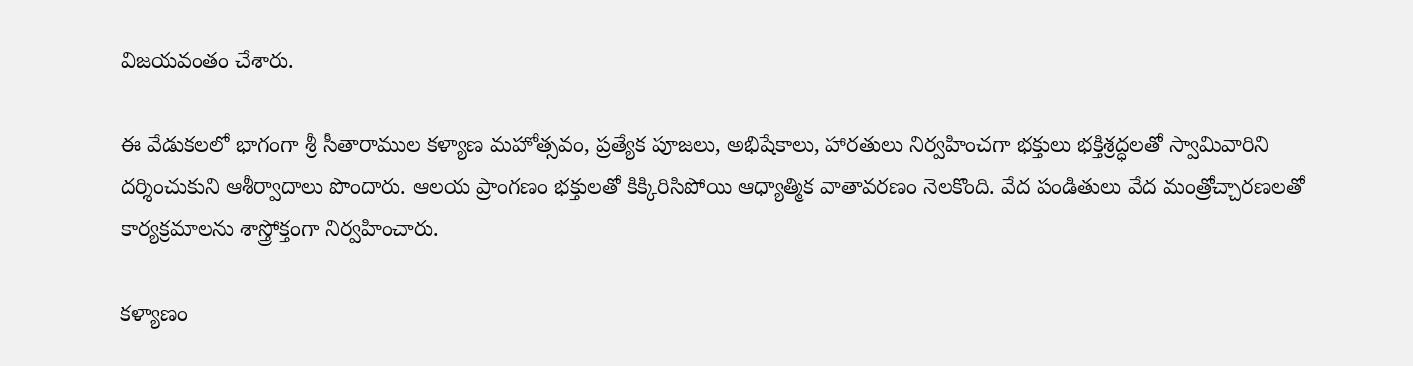విజయవంతం చేశారు.

ఈ వేడుకలలో భాగంగా శ్రీ సీతారాముల కళ్యాణ మహోత్సవం, ప్రత్యేక పూజలు, అభిషేకాలు, హారతులు నిర్వహించగా భక్తులు భక్తిశ్రద్ధలతో స్వామివారిని దర్శించుకుని ఆశీర్వాదాలు పొందారు. ఆలయ ప్రాంగణం భక్తులతో కిక్కిరిసిపోయి ఆధ్యాత్మిక వాతావరణం నెలకొంది. వేద పండితులు వేద మంత్రోచ్చారణలతో కార్యక్రమాలను శాస్త్రోక్తంగా నిర్వహించారు.

కళ్యాణం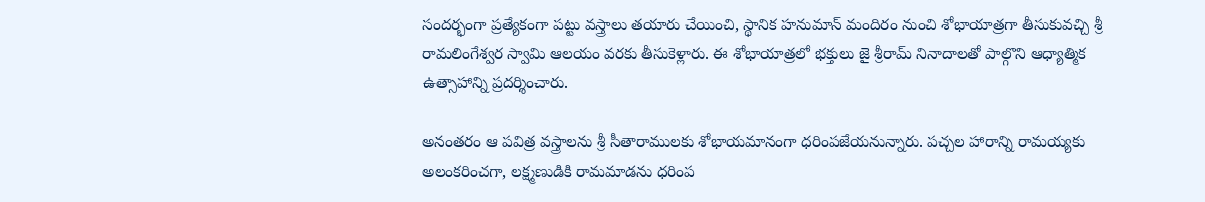సందర్భంగా ప్రత్యేకంగా పట్టు వస్త్రాలు తయారు చేయించి, స్థానిక హనుమాన్ మందిరం నుంచి శోభాయాత్రగా తీసుకువచ్చి శ్రీ రామలింగేశ్వర స్వామి ఆలయం వరకు తీసుకెళ్లారు. ఈ శోభాయాత్రలో భక్తులు జై శ్రీరామ్ నినాదాలతో పాల్గొని ఆధ్యాత్మిక ఉత్సాహాన్ని ప్రదర్శించారు.

అనంతరం ఆ పవిత్ర వస్త్రాలను శ్రీ సీతారాములకు శోభాయమానంగా ధరింపజేయనున్నారు. పచ్చల హారాన్ని రామయ్యకు అలంకరించగా, లక్ష్మణుడికి రామమాడను ధరింప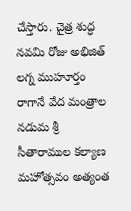చేస్తారు. చైత్ర శుద్ధ నవమి రోజు అభిజిత్ లగ్న ముహూర్తం రాగానే వేద మంత్రాల నడుమ శ్రీ సీతారాముల కల్యాణ మహోత్సవం అత్యంత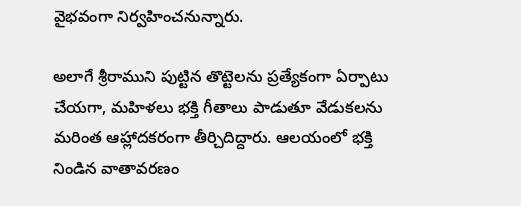వైభవంగా నిర్వహించనున్నారు.

అలాగే శ్రీరాముని పుట్టిన తొట్టెలను ప్రత్యేకంగా ఏర్పాటు చేయగా, మహిళలు భక్తి గీతాలు పాడుతూ వేడుకలను మరింత ఆహ్లాదకరంగా తీర్చిదిద్దారు. ఆలయంలో భక్తి నిండిన వాతావరణం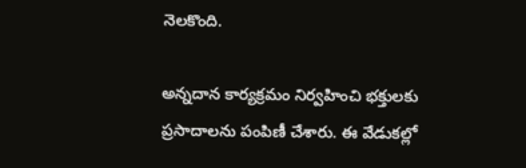నెలకొంది.

అన్నదాన కార్యక్రమం నిర్వహించి భక్తులకు ప్రసాదాలను పంపిణీ చేశారు. ఈ వేడుకల్లో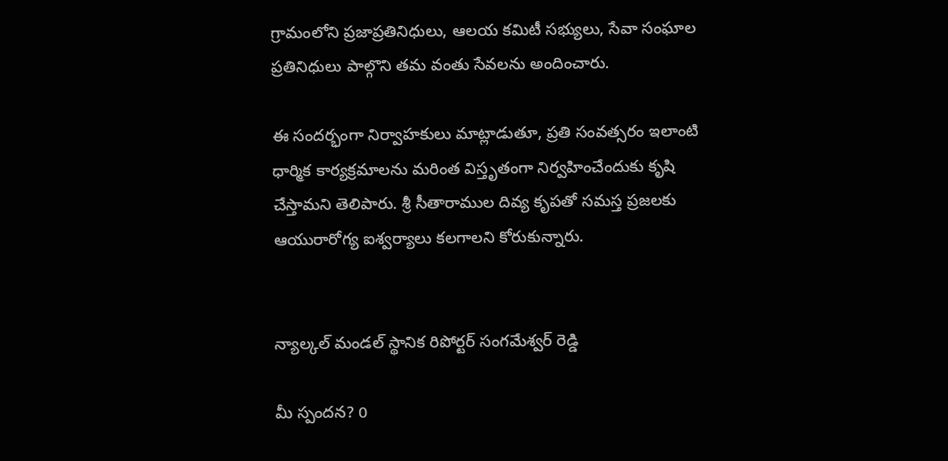గ్రామంలోని ప్రజాప్రతినిధులు, ఆలయ కమిటీ సభ్యులు, సేవా సంఘాల ప్రతినిధులు పాల్గొని తమ వంతు సేవలను అందించారు.

ఈ సందర్భంగా నిర్వాహకులు మాట్లాడుతూ, ప్రతి సంవత్సరం ఇలాంటి ధార్మిక కార్యక్రమాలను మరింత విస్తృతంగా నిర్వహించేందుకు కృషి చేస్తామని తెలిపారు. శ్రీ సీతారాముల దివ్య కృపతో సమస్త ప్రజలకు ఆయురారోగ్య ఐశ్వర్యాలు కలగాలని కోరుకున్నారు.


న్యాల్కల్ మండల్ స్థానిక రిపోర్టర్ సంగమేశ్వర్ రెడ్డి

మీ స్పందన? 0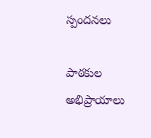స్పందనలు

పాఠకుల అభిప్రాయాలు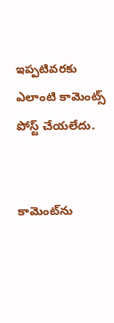ఇప్పటివరకు ఎలాంటి కామెంట్స్ పోస్ట్ చేయలేదు.


కామెంట్‌ను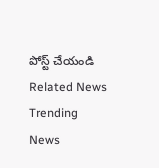పోస్ట్ చేయండి
Related News
Trending News